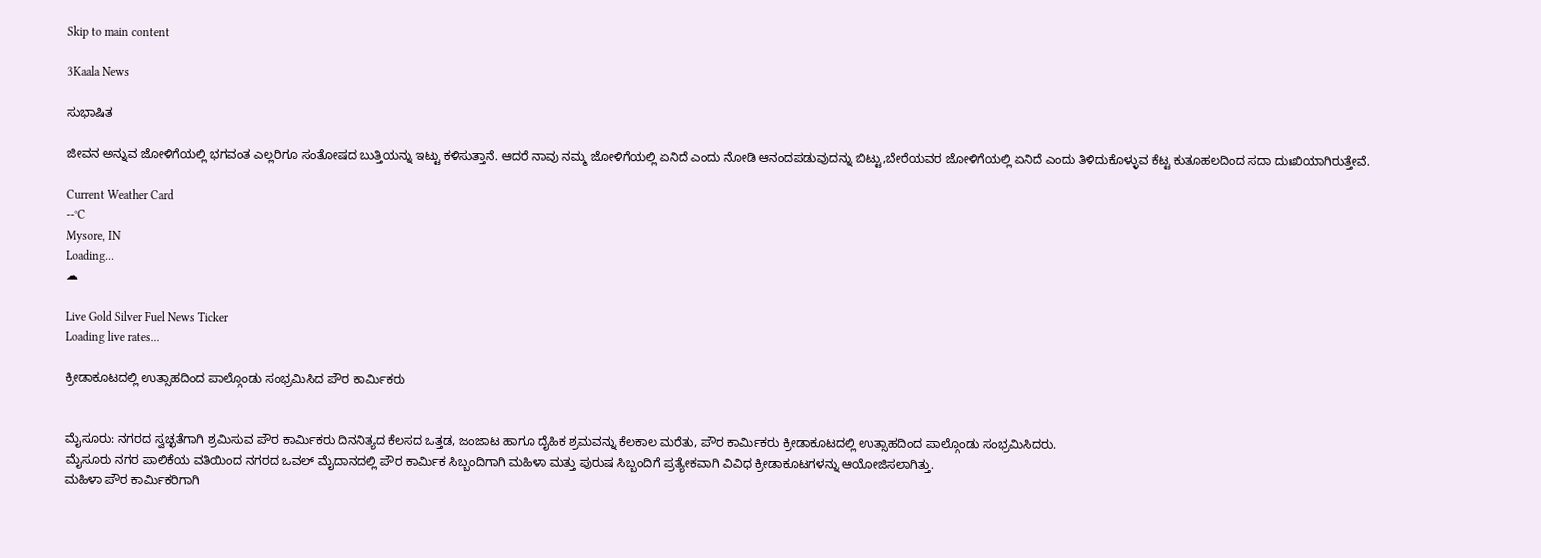Skip to main content

3Kaala News

ಸುಭಾಷಿತ

ಜೀವನ ಅನ್ನುವ ಜೋಳಿಗೆಯಲ್ಲಿ ಭಗವಂತ ಎಲ್ಲರಿಗೂ ಸಂತೋಷದ ಬುತ್ತಿಯನ್ನು ಇಟ್ಟು ಕಳಿಸುತ್ತಾನೆ. ಆದರೆ ನಾವು ನಮ್ಮ ಜೋಳಿಗೆಯಲ್ಲಿ ಏನಿದೆ ಎಂದು ನೋಡಿ ಆನಂದಪಡುವುದನ್ನು ಬಿಟ್ಟು,ಬೇರೆಯವರ ಜೋಳಿಗೆಯಲ್ಲಿ ಏನಿದೆ ಎಂದು ತಿಳಿದುಕೊಳ್ಳುವ ಕೆಟ್ಟ ಕುತೂಹಲದಿಂದ ಸದಾ ದುಃಖಿಯಾಗಿರುತ್ತೇವೆ.

Current Weather Card
--°C
Mysore, IN
Loading...
☁

Live Gold Silver Fuel News Ticker
Loading live rates...

ಕ್ರೀಡಾಕೂಟದಲ್ಲಿ ಉತ್ಸಾಹದಿಂದ ಪಾಲ್ಗೊಂಡು ಸಂಭ್ರಮಿಸಿದ ಪೌರ ಕಾರ್ಮಿಕರು


ಮೈಸೂರು: ನಗರದ ಸ್ವಚ್ಛತೆಗಾಗಿ ಶ್ರಮಿಸುವ ಪೌರ ಕಾರ್ಮಿಕರು ದಿನನಿತ್ಯದ ಕೆಲಸದ ಒತ್ತಡ, ಜಂಜಾಟ ಹಾಗೂ ದೈಹಿಕ ಶ್ರಮವನ್ನು ಕೆಲಕಾಲ ಮರೆತು, ಪೌರ ಕಾರ್ಮಿಕರು ಕ್ರೀಡಾಕೂಟದಲ್ಲಿ ಉತ್ಸಾಹದಿಂದ ಪಾಲ್ಗೊಂಡು ಸಂಭ್ರಮಿಸಿದರು.
ಮೈಸೂರು ನಗರ ಪಾಲಿಕೆಯ ವತಿಯಿಂದ ನಗರದ ಒವಲ್ ಮೈದಾನದಲ್ಲಿ ಪೌರ ಕಾರ್ಮಿಕ ಸಿಬ್ಬಂದಿಗಾಗಿ ಮಹಿಳಾ ಮತ್ತು ಪುರುಷ ಸಿಬ್ಬಂದಿಗೆ ಪ್ರತ್ಯೇಕವಾಗಿ ವಿವಿಧ ಕ್ರೀಡಾಕೂಟಗಳನ್ನು ಆಯೋಜಿಸಲಾಗಿತ್ತು.
ಮಹಿಳಾ ಪೌರ ಕಾರ್ಮಿಕರಿಗಾಗಿ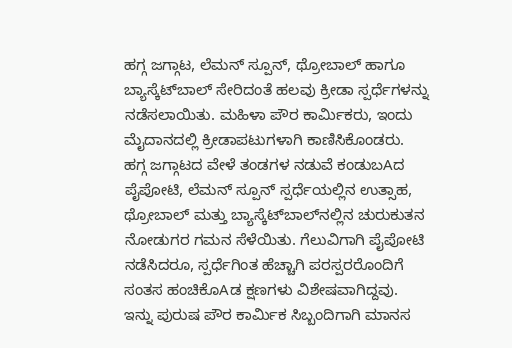ಹಗ್ಗ ಜಗ್ಗಾಟ, ಲೆಮನ್ ಸ್ಪೂನ್, ಥ್ರೋಬಾಲ್ ಹಾಗೂ ಬ್ಯಾಸ್ಕೆಟ್‌ಬಾಲ್ ಸೇರಿದಂತೆ ಹಲವು ಕ್ರೀಡಾ ಸ್ಪರ್ಧೆಗಳನ್ನು ನಡೆಸಲಾಯಿತು. ಮಹಿಳಾ ಪೌರ ಕಾರ್ಮಿಕರು, ಇಂದು ಮೈದಾನದಲ್ಲಿ ಕ್ರೀಡಾಪಟುಗಳಾಗಿ ಕಾಣಿಸಿಕೊಂಡರು.
ಹಗ್ಗ ಜಗ್ಗಾಟದ ವೇಳೆ ತಂಡಗಳ ನಡುವೆ ಕಂಡುಬAದ ಪೈಪೋಟಿ, ಲೆಮನ್ ಸ್ಪೂನ್ ಸ್ಪರ್ಧೆಯಲ್ಲಿನ ಉತ್ಸಾಹ, ಥ್ರೋಬಾಲ್ ಮತ್ತು ಬ್ಯಾಸ್ಕೆಟ್‌ಬಾಲ್‌ನಲ್ಲಿನ ಚುರುಕುತನ ನೋಡುಗರ ಗಮನ ಸೆಳೆಯಿತು. ಗೆಲುವಿಗಾಗಿ ಪೈಪೋಟಿ ನಡೆಸಿದರೂ, ಸ್ಪರ್ಧೆಗಿಂತ ಹೆಚ್ಚಾಗಿ ಪರಸ್ಪರರೊಂದಿಗೆ ಸಂತಸ ಹಂಚಿಕೊAಡ ಕ್ಷಣಗಳು ವಿಶೇಷವಾಗಿದ್ದವು.
ಇನ್ನು ಪುರುಷ ಪೌರ ಕಾರ್ಮಿಕ ಸಿಬ್ಬಂದಿಗಾಗಿ ಮಾನಸ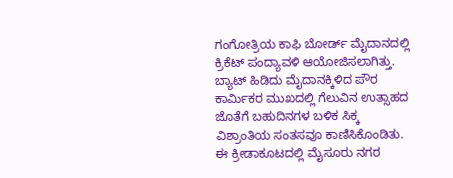ಗಂಗೋತ್ರಿಯ ಕಾಫಿ ಬೋರ್ಡ್ ಮೈದಾನದಲ್ಲಿ ಕ್ರಿಕೆಟ್ ಪಂದ್ಯಾವಳಿ ಆಯೋಜಿಸಲಾಗಿತ್ತು. ಬ್ಯಾಟ್ ಹಿಡಿದು ಮೈದಾನಕ್ಕಿಳಿದ ಪೌರ ಕಾರ್ಮಿಕರ ಮುಖದಲ್ಲಿ ಗೆಲುವಿನ ಉತ್ಸಾಹದ ಜೊತೆಗೆ ಬಹುದಿನಗಳ ಬಳಿಕ ಸಿಕ್ಕ ವಿಶ್ರಾಂತಿಯ ಸಂತಸವೂ ಕಾಣಿಸಿಕೊಂಡಿತು.
ಈ ಕ್ರೀಡಾಕೂಟದಲ್ಲಿ ಮೈಸೂರು ನಗರ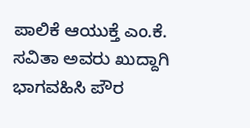ಪಾಲಿಕೆ ಆಯುಕ್ತೆ ಎಂ.ಕೆ. ಸವಿತಾ ಅವರು ಖುದ್ದಾಗಿ ಭಾಗವಹಿಸಿ ಪೌರ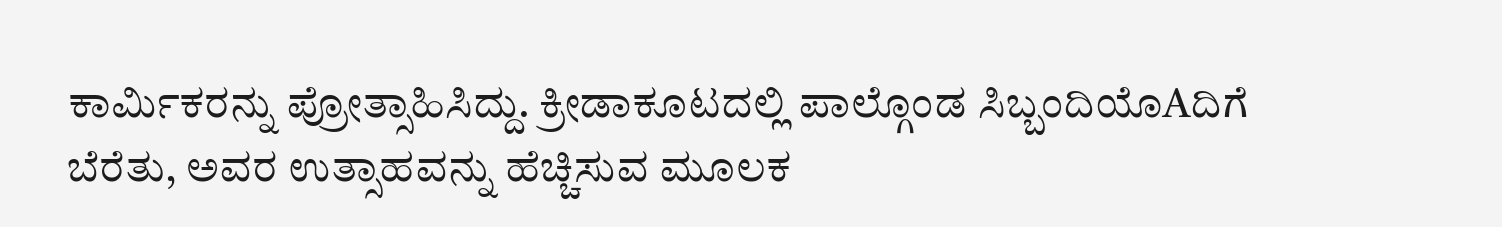ಕಾರ್ಮಿಕರನ್ನು ಪ್ರೋತ್ಸಾಹಿಸಿದ್ದು. ಕ್ರೀಡಾಕೂಟದಲ್ಲಿ ಪಾಲ್ಗೊಂಡ ಸಿಬ್ಬಂದಿಯೊAದಿಗೆ ಬೆರೆತು, ಅವರ ಉತ್ಸಾಹವನ್ನು ಹೆಚ್ಚಿಸುವ ಮೂಲಕ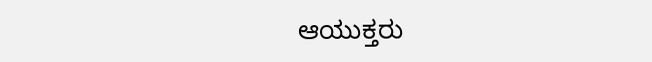ಆಯುಕ್ತರು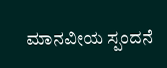ಮಾನವೀಯ ಸ್ಪಂದನೆ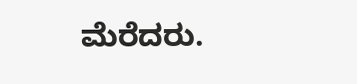ಮೆರೆದರು.